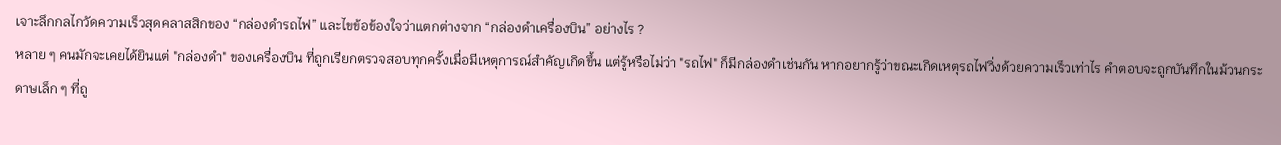เจาะลึกกลไกวัดความเร็วสุดคลาสสิกของ “กล่องดำรถไฟ” และไขข้อข้องใจว่าแตกต่างจาก “กล่องดำเครื่องบิน” อย่างไร ?
หลาย ๆ คนมักจะเคยได้ยินแต่ "กล่องดำ" ของเครื่องบิน ที่ถูกเรียกตรวจสอบทุกครั้งเมื่อมีเหตุการณ์สำคัญเกิดขึ้น แต่รู้หรือไม่ว่า "รถไฟ" ก็มีกล่องดำเช่นกัน หากอยากรู้ว่าขณะเกิดเหตุรถไฟวิ่งด้วยความเร็วเท่าไร คำตอบจะถูกบันทึกในม้วนกระดาษเล็ก ๆ ที่ถู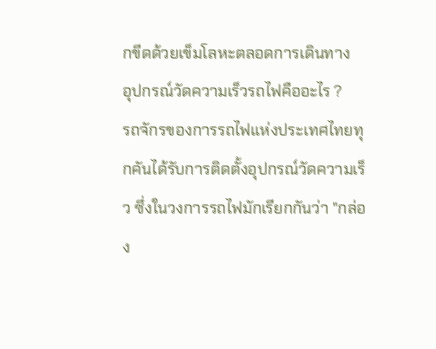กขีดด้วยเข็มโลหะตลอดการเดินทาง
อุปกรณ์วัดความเร็วรถไฟคืออะไร ?
รถจักรของการรถไฟแห่งประเทศไทยทุกคันได้รับการติดตั้งอุปกรณ์วัดความเร็ว ซึ่งในวงการรถไฟมักเรียกกันว่า "กล่อง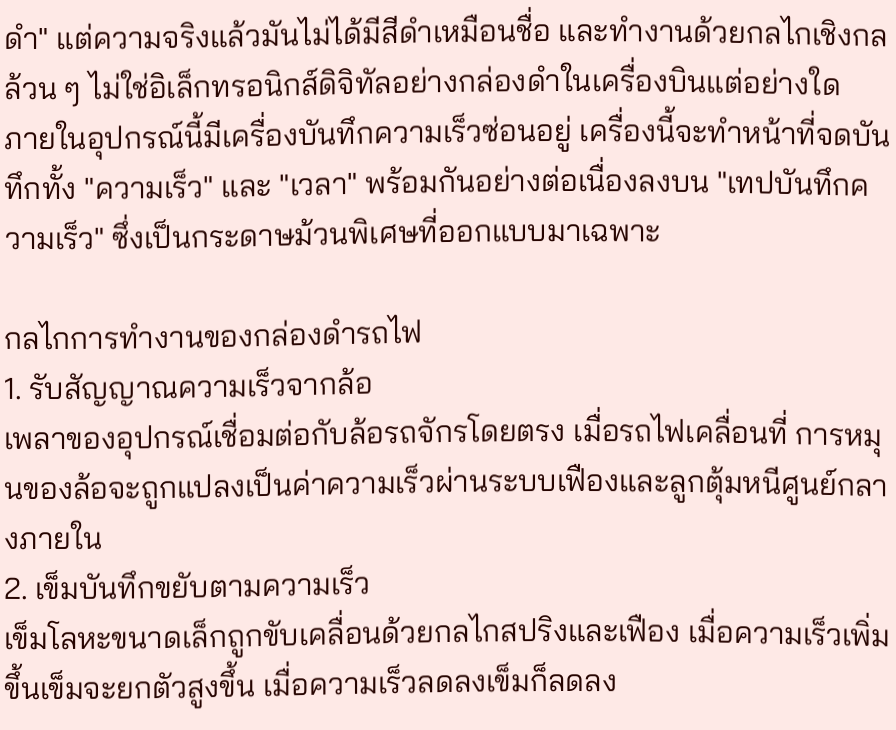ดำ" แต่ความจริงแล้วมันไม่ได้มีสีดำเหมือนชื่อ และทำงานด้วยกลไกเชิงกลล้วน ๆ ไม่ใช่อิเล็กทรอนิกส์ดิจิทัลอย่างกล่องดำในเครื่องบินแต่อย่างใด
ภายในอุปกรณ์นี้มีเครื่องบันทึกความเร็วซ่อนอยู่ เครื่องนี้จะทำหน้าที่จดบันทึกทั้ง "ความเร็ว" และ "เวลา" พร้อมกันอย่างต่อเนื่องลงบน "เทปบันทึกความเร็ว" ซึ่งเป็นกระดาษม้วนพิเศษที่ออกแบบมาเฉพาะ

กลไกการทำงานของกล่องดำรถไฟ
1. รับสัญญาณความเร็วจากล้อ
เพลาของอุปกรณ์เชื่อมต่อกับล้อรถจักรโดยตรง เมื่อรถไฟเคลื่อนที่ การหมุนของล้อจะถูกแปลงเป็นค่าความเร็วผ่านระบบเฟืองและลูกตุ้มหนีศูนย์กลางภายใน
2. เข็มบันทึกขยับตามความเร็ว
เข็มโลหะขนาดเล็กถูกขับเคลื่อนด้วยกลไกสปริงและเฟือง เมื่อความเร็วเพิ่มขึ้นเข็มจะยกตัวสูงขึ้น เมื่อความเร็วลดลงเข็มก็ลดลง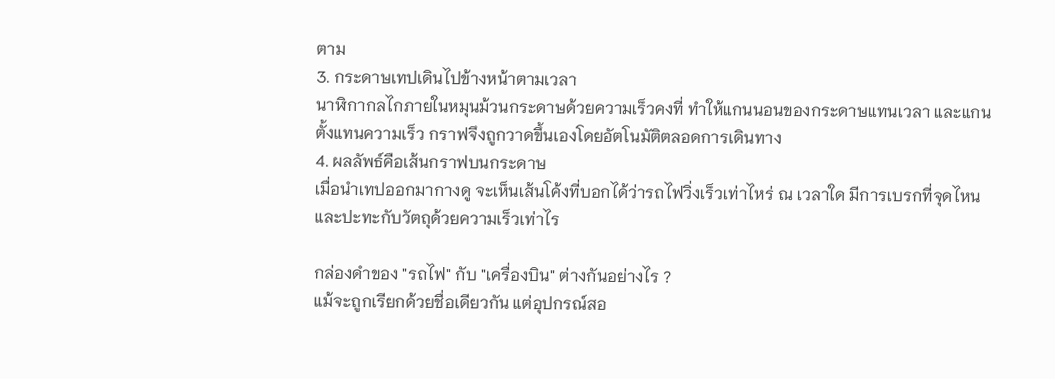ตาม
3. กระดาษเทปเดินไปข้างหน้าตามเวลา
นาฬิกากลไกภายในหมุนม้วนกระดาษด้วยความเร็วคงที่ ทำให้แกนนอนของกระดาษแทนเวลา และแกนตั้งแทนความเร็ว กราฟจึงถูกวาดขึ้นเองโดยอัตโนมัติตลอดการเดินทาง
4. ผลลัพธ์คือเส้นกราฟบนกระดาษ
เมื่อนำเทปออกมากางดู จะเห็นเส้นโค้งที่บอกได้ว่ารถไฟวิ่งเร็วเท่าไหร่ ณ เวลาใด มีการเบรกที่จุดไหน และปะทะกับวัตถุด้วยความเร็วเท่าไร

กล่องดำของ "รถไฟ" กับ "เครื่องบิน" ต่างกันอย่างไร ?
แม้จะถูกเรียกด้วยชื่อเดียวกัน แต่อุปกรณ์สอ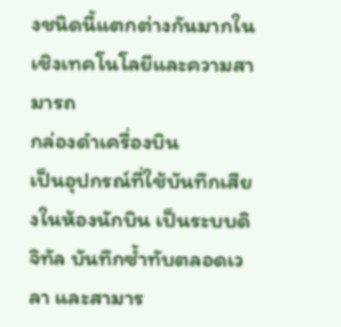งชนิดนี้แตกต่างกันมากในเชิงเทคโนโลยีและความสามารถ
กล่องดำเครื่องบิน
เป็นอุปกรณ์ที่ใช้บันทึกเสียงในห้องนักบิน เป็นระบบดิจิทัล บันทึกซ้ำทับตลอดเวลา และสามาร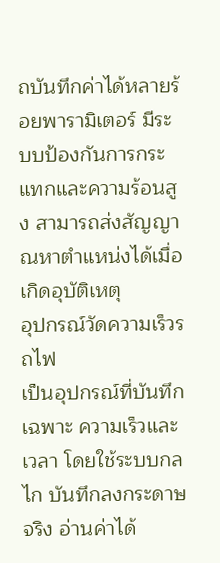ถบันทึกค่าได้หลายร้อยพารามิเตอร์ มีระบบป้องกันการกระแทกและความร้อนสูง สามารถส่งสัญญาณหาตำแหน่งได้เมื่อเกิดอุบัติเหตุ
อุปกรณ์วัดความเร็วรถไฟ
เป็นอุปกรณ์ที่บันทึกเฉพาะ ความเร็วและเวลา โดยใช้ระบบกลไก บันทึกลงกระดาษจริง อ่านค่าได้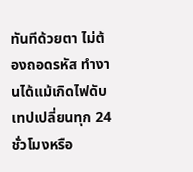ทันทีด้วยตา ไม่ต้องถอดรหัส ทำงานได้แม้เกิดไฟดับ เทปเปลี่ยนทุก 24 ชั่วโมงหรือ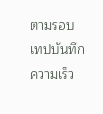ตามรอบ
เทปบันทึกความเร็ว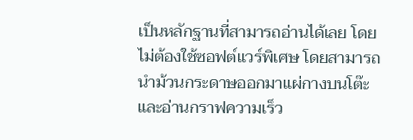เป็นหลักฐานที่สามารถอ่านได้เลย โดยไม่ต้องใช้ซอฟต์แวร์พิเศษ โดยสามารถนำม้วนกระดาษออกมาแผ่กางบนโต๊ะ และอ่านกราฟความเร็ว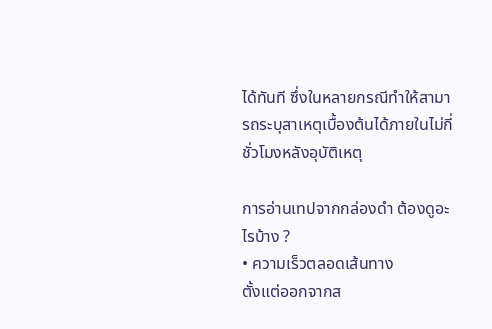ได้ทันที ซึ่งในหลายกรณีทำให้สามารถระบุสาเหตุเบื้องต้นได้ภายในไม่กี่ชั่วโมงหลังอุบัติเหตุ

การอ่านเทปจากกล่องดำ ต้องดูอะไรบ้าง ?
• ความเร็วตลอดเส้นทาง
ตั้งแต่ออกจากส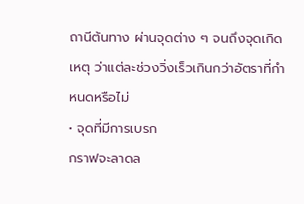ถานีต้นทาง ผ่านจุดต่าง ๆ จนถึงจุดเกิดเหตุ ว่าแต่ละช่วงวิ่งเร็วเกินกว่าอัตราที่กำหนดหรือไม่
• จุดที่มีการเบรก
กราฟจะลาดล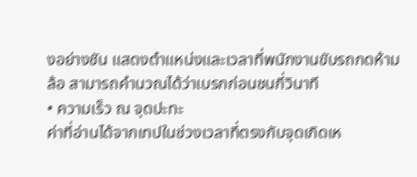งอย่างชัน แสดงตำแหน่งและเวลาที่พนักงานขับรถกดห้ามล้อ สามารถคำนวณได้ว่าเบรกก่อนชนกี่วินาที
• ความเร็ว ณ จุดปะทะ
ค่าที่อ่านได้จากเทปในช่วงเวลาที่ตรงกับจุดเกิดเห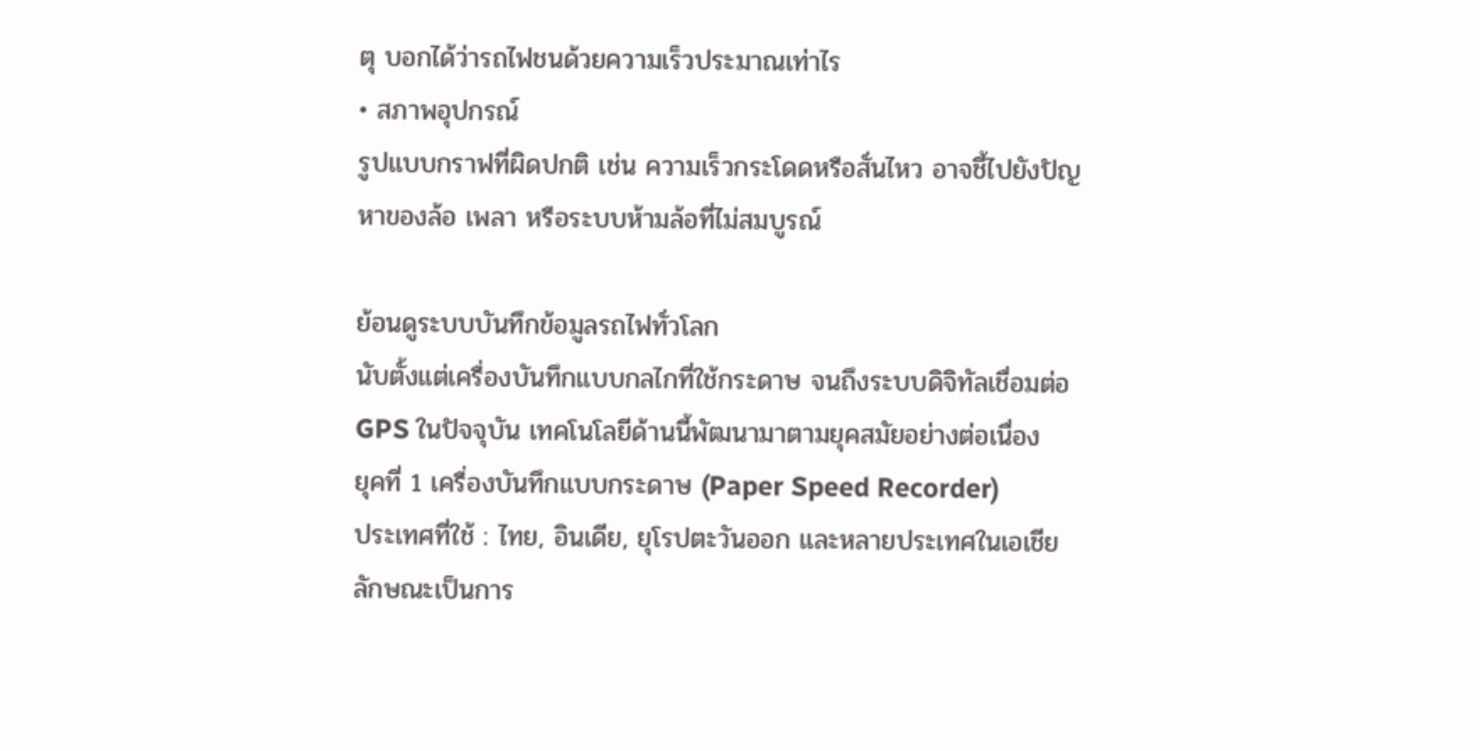ตุ บอกได้ว่ารถไฟชนด้วยความเร็วประมาณเท่าไร
• สภาพอุปกรณ์
รูปแบบกราฟที่ผิดปกติ เช่น ความเร็วกระโดดหรือสั่นไหว อาจชี้ไปยังปัญหาของล้อ เพลา หรือระบบห้ามล้อที่ไม่สมบูรณ์

ย้อนดูระบบบันทึกข้อมูลรถไฟทั่วโลก
นับตั้งแต่เครื่องบันทึกแบบกลไกที่ใช้กระดาษ จนถึงระบบดิจิทัลเชื่อมต่อ GPS ในปัจจุบัน เทคโนโลยีด้านนี้พัฒนามาตามยุคสมัยอย่างต่อเนื่อง
ยุคที่ 1 เครื่องบันทึกแบบกระดาษ (Paper Speed Recorder)
ประเทศที่ใช้ : ไทย, อินเดีย, ยุโรปตะวันออก และหลายประเทศในเอเชีย
ลักษณะเป็นการ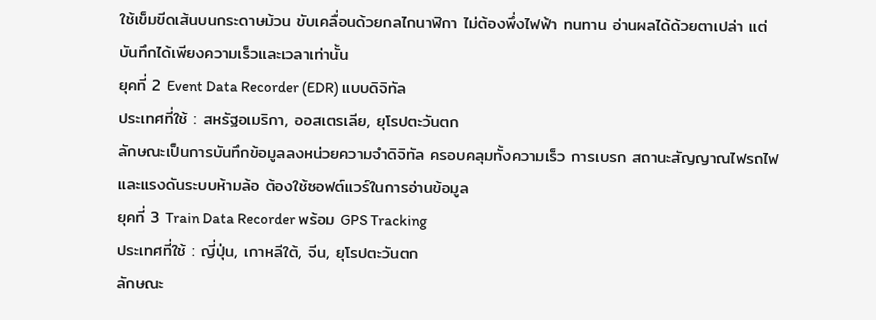ใช้เข็มขีดเส้นบนกระดาษม้วน ขับเคลื่อนด้วยกลไกนาฬิกา ไม่ต้องพึ่งไฟฟ้า ทนทาน อ่านผลได้ด้วยตาเปล่า แต่บันทึกได้เพียงความเร็วและเวลาเท่านั้น
ยุคที่ 2 Event Data Recorder (EDR) แบบดิจิทัล
ประเทศที่ใช้ : สหรัฐอเมริกา, ออสเตรเลีย, ยุโรปตะวันตก
ลักษณะเป็นการบันทึกข้อมูลลงหน่วยความจำดิจิทัล ครอบคลุมทั้งความเร็ว การเบรก สถานะสัญญาณไฟรถไฟ และแรงดันระบบห้ามล้อ ต้องใช้ซอฟต์แวร์ในการอ่านข้อมูล
ยุคที่ 3 Train Data Recorder พร้อม GPS Tracking
ประเทศที่ใช้ : ญี่ปุ่น, เกาหลีใต้, จีน, ยุโรปตะวันตก
ลักษณะ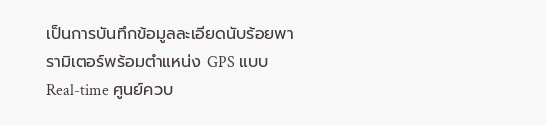เป็นการบันทึกข้อมูลละเอียดนับร้อยพารามิเตอร์พร้อมตำแหน่ง GPS แบบ Real-time ศูนย์ควบ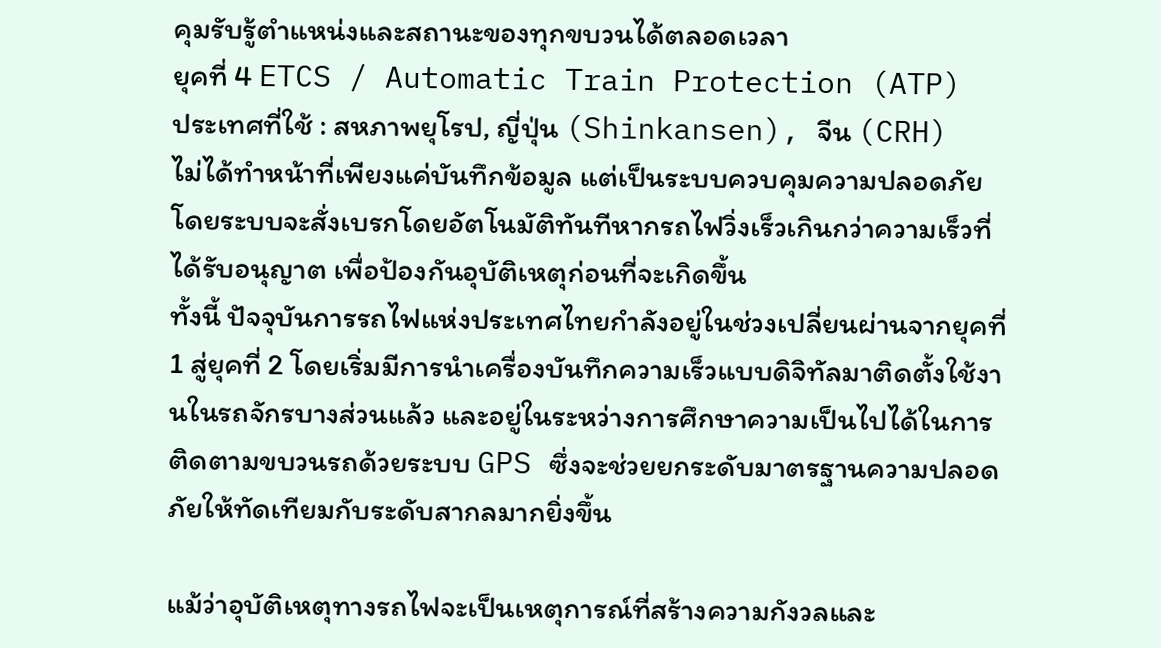คุมรับรู้ตำแหน่งและสถานะของทุกขบวนได้ตลอดเวลา
ยุคที่ 4 ETCS / Automatic Train Protection (ATP)
ประเทศที่ใช้ : สหภาพยุโรป, ญี่ปุ่น (Shinkansen), จีน (CRH)
ไม่ได้ทำหน้าที่เพียงแค่บันทึกข้อมูล แต่เป็นระบบควบคุมความปลอดภัย โดยระบบจะสั่งเบรกโดยอัตโนมัติทันทีหากรถไฟวิ่งเร็วเกินกว่าความเร็วที่ได้รับอนุญาต เพื่อป้องกันอุบัติเหตุก่อนที่จะเกิดขึ้น
ทั้งนี้ ปัจจุบันการรถไฟแห่งประเทศไทยกำลังอยู่ในช่วงเปลี่ยนผ่านจากยุคที่ 1 สู่ยุคที่ 2 โดยเริ่มมีการนำเครื่องบันทึกความเร็วแบบดิจิทัลมาติดตั้งใช้งานในรถจักรบางส่วนแล้ว และอยู่ในระหว่างการศึกษาความเป็นไปได้ในการติดตามขบวนรถด้วยระบบ GPS ซึ่งจะช่วยยกระดับมาตรฐานความปลอดภัยให้ทัดเทียมกับระดับสากลมากยิ่งขึ้น

แม้ว่าอุบัติเหตุทางรถไฟจะเป็นเหตุการณ์ที่สร้างความกังวลและ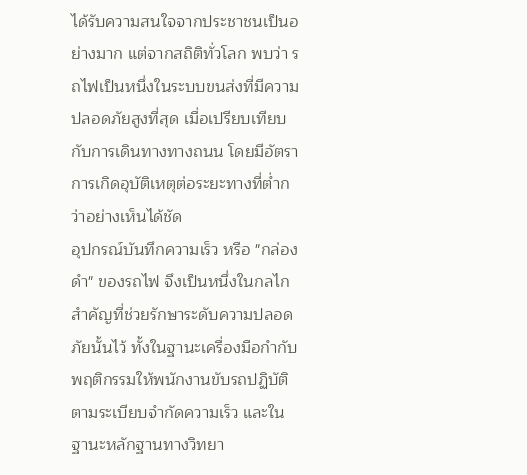ได้รับความสนใจจากประชาชนเป็นอย่างมาก แต่จากสถิติทั่วโลก พบว่า รถไฟเป็นหนึ่งในระบบขนส่งที่มีความปลอดภัยสูงที่สุด เมื่อเปรียบเทียบกับการเดินทางทางถนน โดยมีอัตราการเกิดอุบัติเหตุต่อระยะทางที่ต่ำกว่าอย่างเห็นได้ชัด
อุปกรณ์บันทึกความเร็ว หรือ "กล่องดำ" ของรถไฟ จึงเป็นหนึ่งในกลไกสำคัญที่ช่วยรักษาระดับความปลอดภัยนั้นไว้ ทั้งในฐานะเครื่องมือกำกับพฤติกรรมให้พนักงานขับรถปฏิบัติตามระเบียบจำกัดความเร็ว และในฐานะหลักฐานทางวิทยา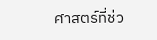ศาสตร์ที่ช่ว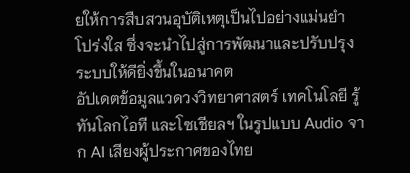ยให้การสืบสวนอุบัติเหตุเป็นไปอย่างแม่นยำ โปร่งใส ซึ่งจะนำไปสู่การพัฒนาและปรับปรุงระบบให้ดียิ่งขึ้นในอนาคต
อัปเดตข้อมูลแวดวงวิทยาศาสตร์ เทคโนโลยี รู้ทันโลกไอที และโซเชียลฯ ในรูปแบบ Audio จาก AI เสียงผู้ประกาศของไทย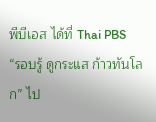พีบีเอส ได้ที่ Thai PBS
“รอบรู้ ดูกระแส ก้าวทันโลก” ไป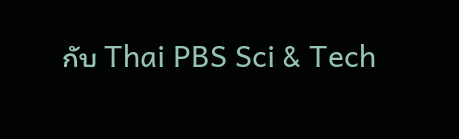กับ Thai PBS Sci & Tech